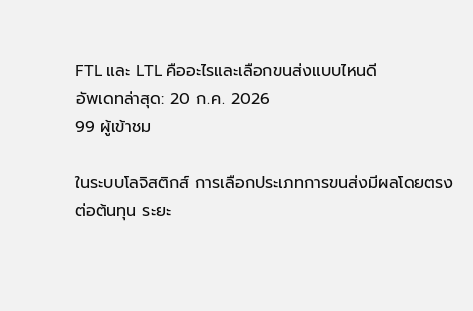FTL และ LTL คืออะไรและเลือกขนส่งแบบไหนดี
อัพเดทล่าสุด: 20 ก.ค. 2026
99 ผู้เข้าชม

ในระบบโลจิสติกส์ การเลือกประเภทการขนส่งมีผลโดยตรงต่อต้นทุน ระยะ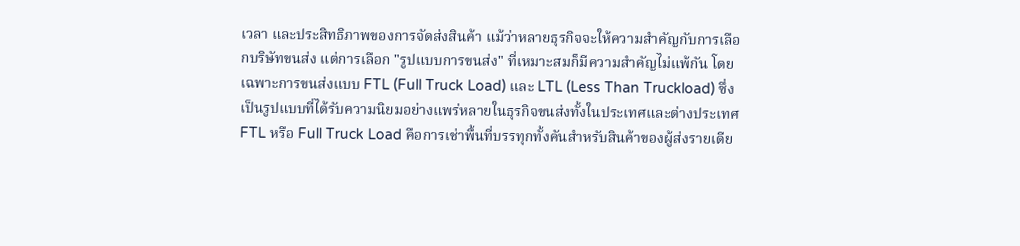เวลา และประสิทธิภาพของการจัดส่งสินค้า แม้ว่าหลายธุรกิจจะให้ความสำคัญกับการเลือกบริษัทขนส่ง แต่การเลือก "รูปแบบการขนส่ง" ที่เหมาะสมก็มีความสำคัญไม่แพ้กัน โดยเฉพาะการขนส่งแบบ FTL (Full Truck Load) และ LTL (Less Than Truckload) ซึ่งเป็นรูปแบบที่ได้รับความนิยมอย่างแพร่หลายในธุรกิจขนส่งทั้งในประเทศและต่างประเทศ
FTL หรือ Full Truck Load คือการเช่าพื้นที่บรรทุกทั้งคันสำหรับสินค้าของผู้ส่งรายเดีย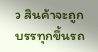ว สินค้าจะถูกบรรทุกขึ้นรถ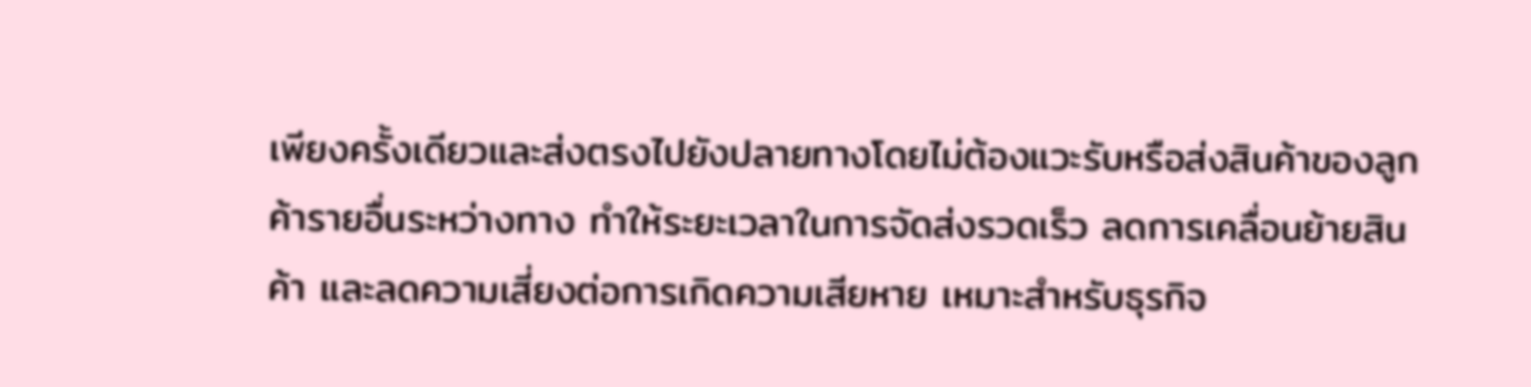เพียงครั้งเดียวและส่งตรงไปยังปลายทางโดยไม่ต้องแวะรับหรือส่งสินค้าของลูกค้ารายอื่นระหว่างทาง ทำให้ระยะเวลาในการจัดส่งรวดเร็ว ลดการเคลื่อนย้ายสินค้า และลดความเสี่ยงต่อการเกิดความเสียหาย เหมาะสำหรับธุรกิจ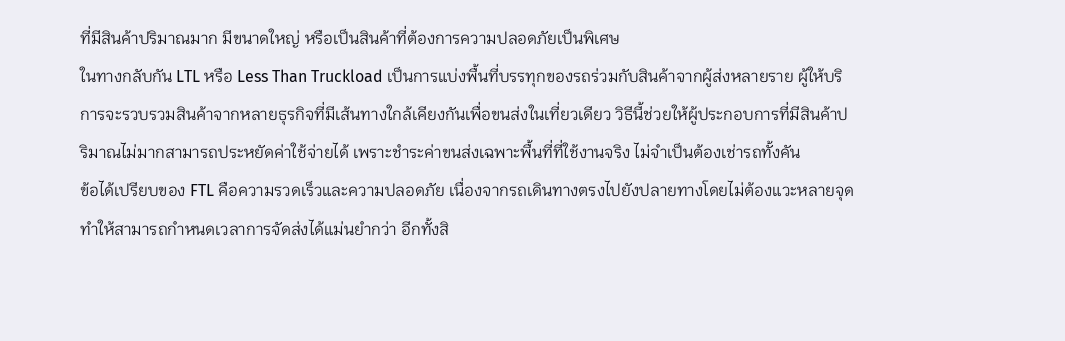ที่มีสินค้าปริมาณมาก มีขนาดใหญ่ หรือเป็นสินค้าที่ต้องการความปลอดภัยเป็นพิเศษ
ในทางกลับกัน LTL หรือ Less Than Truckload เป็นการแบ่งพื้นที่บรรทุกของรถร่วมกับสินค้าจากผู้ส่งหลายราย ผู้ให้บริการจะรวบรวมสินค้าจากหลายธุรกิจที่มีเส้นทางใกล้เคียงกันเพื่อขนส่งในเที่ยวเดียว วิธีนี้ช่วยให้ผู้ประกอบการที่มีสินค้าปริมาณไม่มากสามารถประหยัดค่าใช้จ่ายได้ เพราะชำระค่าขนส่งเฉพาะพื้นที่ที่ใช้งานจริง ไม่จำเป็นต้องเช่ารถทั้งคัน
ข้อได้เปรียบของ FTL คือความรวดเร็วและความปลอดภัย เนื่องจากรถเดินทางตรงไปยังปลายทางโดยไม่ต้องแวะหลายจุด ทำให้สามารถกำหนดเวลาการจัดส่งได้แม่นยำกว่า อีกทั้งสิ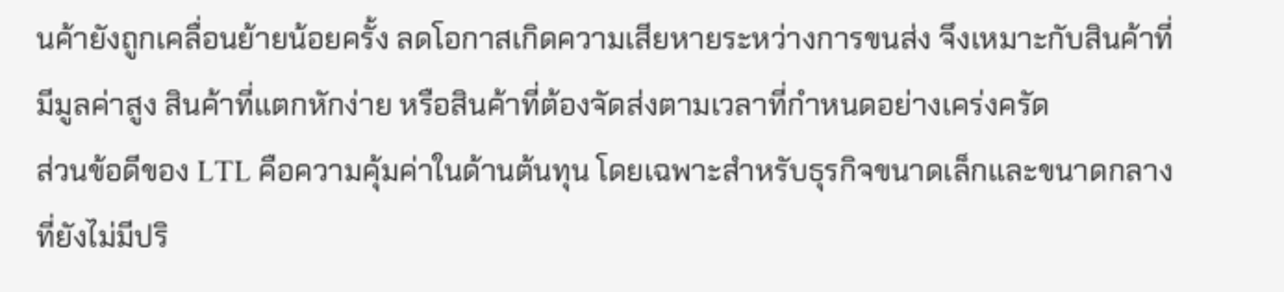นค้ายังถูกเคลื่อนย้ายน้อยครั้ง ลดโอกาสเกิดความเสียหายระหว่างการขนส่ง จึงเหมาะกับสินค้าที่มีมูลค่าสูง สินค้าที่แตกหักง่าย หรือสินค้าที่ต้องจัดส่งตามเวลาที่กำหนดอย่างเคร่งครัด
ส่วนข้อดีของ LTL คือความคุ้มค่าในด้านต้นทุน โดยเฉพาะสำหรับธุรกิจขนาดเล็กและขนาดกลางที่ยังไม่มีปริ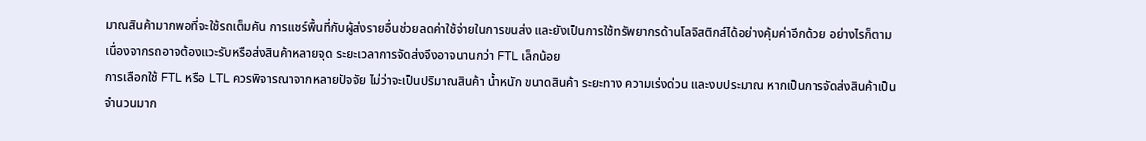มาณสินค้ามากพอที่จะใช้รถเต็มคัน การแชร์พื้นที่กับผู้ส่งรายอื่นช่วยลดค่าใช้จ่ายในการขนส่ง และยังเป็นการใช้ทรัพยากรด้านโลจิสติกส์ได้อย่างคุ้มค่าอีกด้วย อย่างไรก็ตาม เนื่องจากรถอาจต้องแวะรับหรือส่งสินค้าหลายจุด ระยะเวลาการจัดส่งจึงอาจนานกว่า FTL เล็กน้อย
การเลือกใช้ FTL หรือ LTL ควรพิจารณาจากหลายปัจจัย ไม่ว่าจะเป็นปริมาณสินค้า น้ำหนัก ขนาดสินค้า ระยะทาง ความเร่งด่วน และงบประมาณ หากเป็นการจัดส่งสินค้าเป็นจำนวนมาก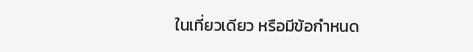ในเที่ยวเดียว หรือมีข้อกำหนด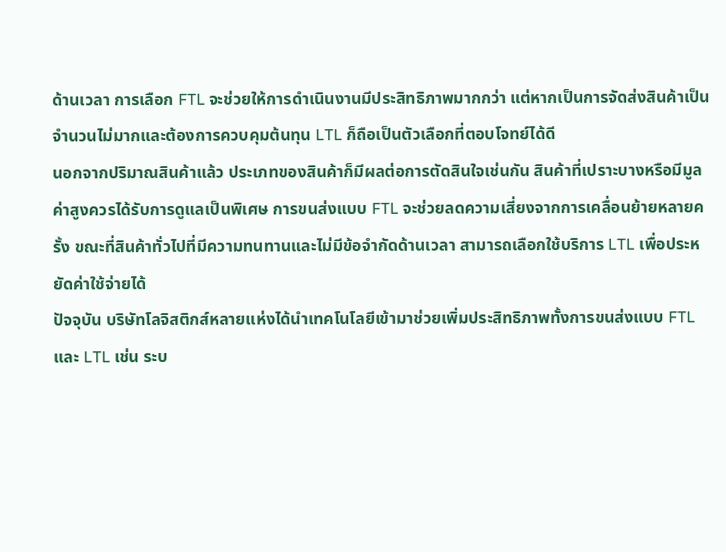ด้านเวลา การเลือก FTL จะช่วยให้การดำเนินงานมีประสิทธิภาพมากกว่า แต่หากเป็นการจัดส่งสินค้าเป็นจำนวนไม่มากและต้องการควบคุมต้นทุน LTL ก็ถือเป็นตัวเลือกที่ตอบโจทย์ได้ดี
นอกจากปริมาณสินค้าแล้ว ประเภทของสินค้าก็มีผลต่อการตัดสินใจเช่นกัน สินค้าที่เปราะบางหรือมีมูลค่าสูงควรได้รับการดูแลเป็นพิเศษ การขนส่งแบบ FTL จะช่วยลดความเสี่ยงจากการเคลื่อนย้ายหลายครั้ง ขณะที่สินค้าทั่วไปที่มีความทนทานและไม่มีข้อจำกัดด้านเวลา สามารถเลือกใช้บริการ LTL เพื่อประหยัดค่าใช้จ่ายได้
ปัจจุบัน บริษัทโลจิสติกส์หลายแห่งได้นำเทคโนโลยีเข้ามาช่วยเพิ่มประสิทธิภาพทั้งการขนส่งแบบ FTL และ LTL เช่น ระบ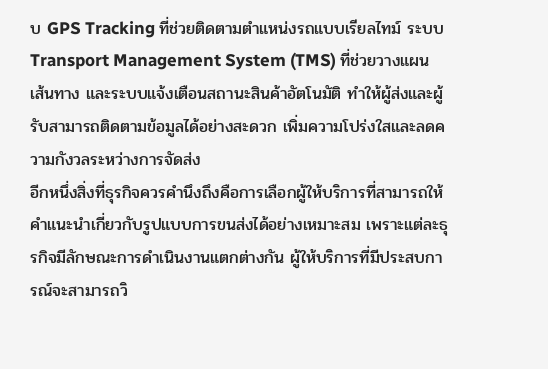บ GPS Tracking ที่ช่วยติดตามตำแหน่งรถแบบเรียลไทม์ ระบบ Transport Management System (TMS) ที่ช่วยวางแผนเส้นทาง และระบบแจ้งเตือนสถานะสินค้าอัตโนมัติ ทำให้ผู้ส่งและผู้รับสามารถติดตามข้อมูลได้อย่างสะดวก เพิ่มความโปร่งใสและลดความกังวลระหว่างการจัดส่ง
อีกหนึ่งสิ่งที่ธุรกิจควรคำนึงถึงคือการเลือกผู้ให้บริการที่สามารถให้คำแนะนำเกี่ยวกับรูปแบบการขนส่งได้อย่างเหมาะสม เพราะแต่ละธุรกิจมีลักษณะการดำเนินงานแตกต่างกัน ผู้ให้บริการที่มีประสบการณ์จะสามารถวิ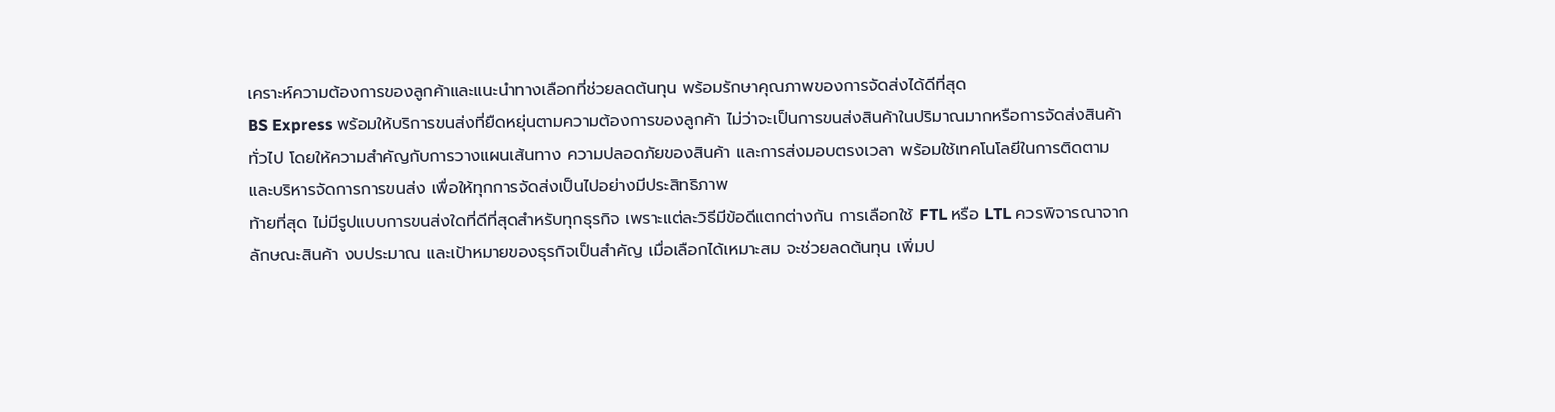เคราะห์ความต้องการของลูกค้าและแนะนำทางเลือกที่ช่วยลดต้นทุน พร้อมรักษาคุณภาพของการจัดส่งได้ดีที่สุด
BS Express พร้อมให้บริการขนส่งที่ยืดหยุ่นตามความต้องการของลูกค้า ไม่ว่าจะเป็นการขนส่งสินค้าในปริมาณมากหรือการจัดส่งสินค้าทั่วไป โดยให้ความสำคัญกับการวางแผนเส้นทาง ความปลอดภัยของสินค้า และการส่งมอบตรงเวลา พร้อมใช้เทคโนโลยีในการติดตามและบริหารจัดการการขนส่ง เพื่อให้ทุกการจัดส่งเป็นไปอย่างมีประสิทธิภาพ
ท้ายที่สุด ไม่มีรูปแบบการขนส่งใดที่ดีที่สุดสำหรับทุกธุรกิจ เพราะแต่ละวิธีมีข้อดีแตกต่างกัน การเลือกใช้ FTL หรือ LTL ควรพิจารณาจากลักษณะสินค้า งบประมาณ และเป้าหมายของธุรกิจเป็นสำคัญ เมื่อเลือกได้เหมาะสม จะช่วยลดต้นทุน เพิ่มป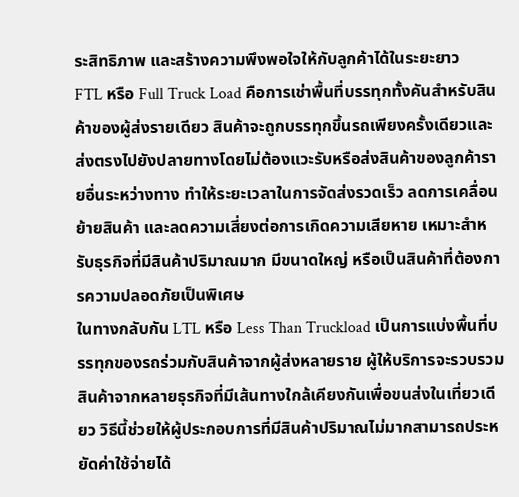ระสิทธิภาพ และสร้างความพึงพอใจให้กับลูกค้าได้ในระยะยาว
FTL หรือ Full Truck Load คือการเช่าพื้นที่บรรทุกทั้งคันสำหรับสินค้าของผู้ส่งรายเดียว สินค้าจะถูกบรรทุกขึ้นรถเพียงครั้งเดียวและส่งตรงไปยังปลายทางโดยไม่ต้องแวะรับหรือส่งสินค้าของลูกค้ารายอื่นระหว่างทาง ทำให้ระยะเวลาในการจัดส่งรวดเร็ว ลดการเคลื่อนย้ายสินค้า และลดความเสี่ยงต่อการเกิดความเสียหาย เหมาะสำหรับธุรกิจที่มีสินค้าปริมาณมาก มีขนาดใหญ่ หรือเป็นสินค้าที่ต้องการความปลอดภัยเป็นพิเศษ
ในทางกลับกัน LTL หรือ Less Than Truckload เป็นการแบ่งพื้นที่บรรทุกของรถร่วมกับสินค้าจากผู้ส่งหลายราย ผู้ให้บริการจะรวบรวมสินค้าจากหลายธุรกิจที่มีเส้นทางใกล้เคียงกันเพื่อขนส่งในเที่ยวเดียว วิธีนี้ช่วยให้ผู้ประกอบการที่มีสินค้าปริมาณไม่มากสามารถประหยัดค่าใช้จ่ายได้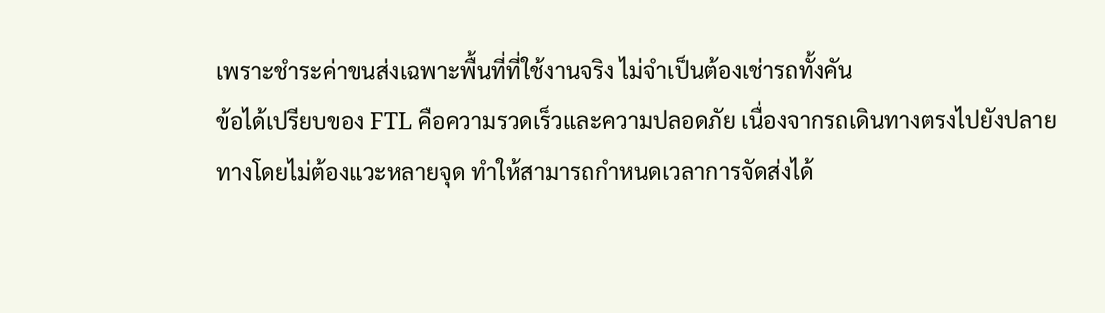เพราะชำระค่าขนส่งเฉพาะพื้นที่ที่ใช้งานจริง ไม่จำเป็นต้องเช่ารถทั้งคัน
ข้อได้เปรียบของ FTL คือความรวดเร็วและความปลอดภัย เนื่องจากรถเดินทางตรงไปยังปลายทางโดยไม่ต้องแวะหลายจุด ทำให้สามารถกำหนดเวลาการจัดส่งได้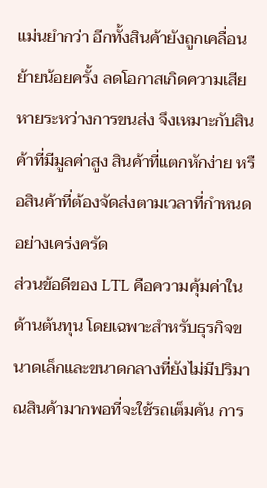แม่นยำกว่า อีกทั้งสินค้ายังถูกเคลื่อนย้ายน้อยครั้ง ลดโอกาสเกิดความเสียหายระหว่างการขนส่ง จึงเหมาะกับสินค้าที่มีมูลค่าสูง สินค้าที่แตกหักง่าย หรือสินค้าที่ต้องจัดส่งตามเวลาที่กำหนดอย่างเคร่งครัด
ส่วนข้อดีของ LTL คือความคุ้มค่าในด้านต้นทุน โดยเฉพาะสำหรับธุรกิจขนาดเล็กและขนาดกลางที่ยังไม่มีปริมาณสินค้ามากพอที่จะใช้รถเต็มคัน การ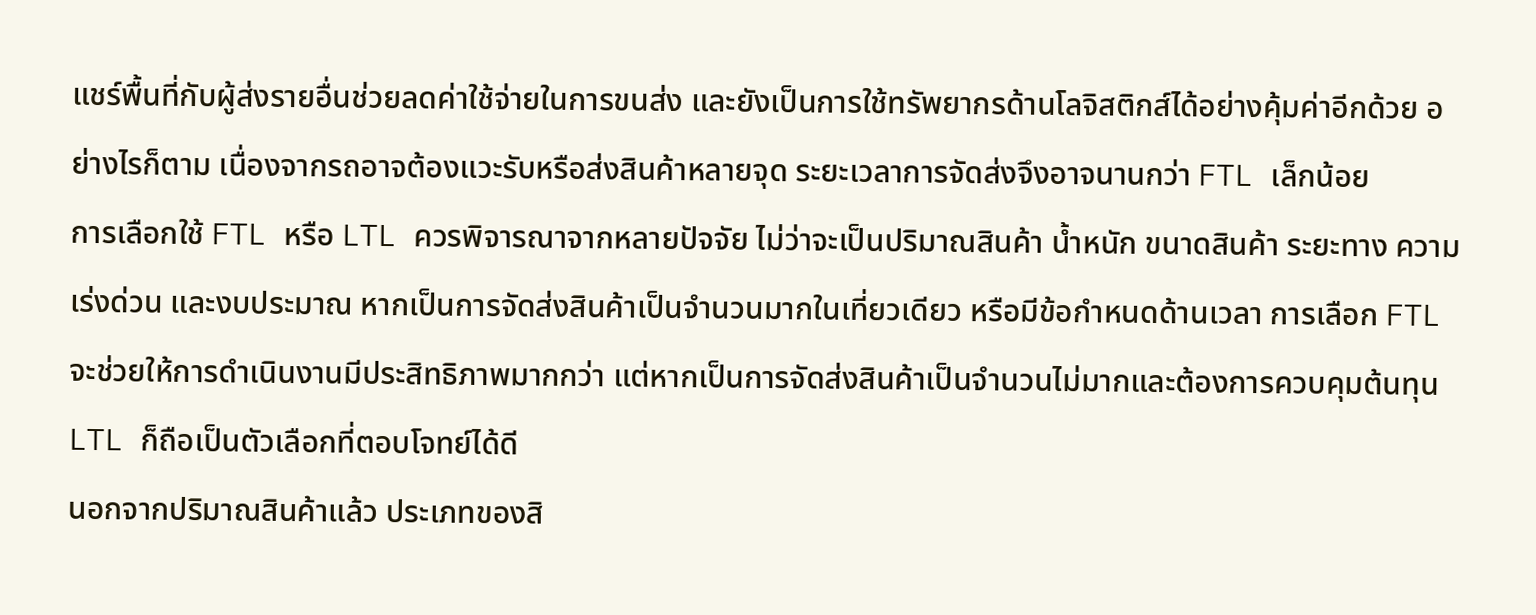แชร์พื้นที่กับผู้ส่งรายอื่นช่วยลดค่าใช้จ่ายในการขนส่ง และยังเป็นการใช้ทรัพยากรด้านโลจิสติกส์ได้อย่างคุ้มค่าอีกด้วย อย่างไรก็ตาม เนื่องจากรถอาจต้องแวะรับหรือส่งสินค้าหลายจุด ระยะเวลาการจัดส่งจึงอาจนานกว่า FTL เล็กน้อย
การเลือกใช้ FTL หรือ LTL ควรพิจารณาจากหลายปัจจัย ไม่ว่าจะเป็นปริมาณสินค้า น้ำหนัก ขนาดสินค้า ระยะทาง ความเร่งด่วน และงบประมาณ หากเป็นการจัดส่งสินค้าเป็นจำนวนมากในเที่ยวเดียว หรือมีข้อกำหนดด้านเวลา การเลือก FTL จะช่วยให้การดำเนินงานมีประสิทธิภาพมากกว่า แต่หากเป็นการจัดส่งสินค้าเป็นจำนวนไม่มากและต้องการควบคุมต้นทุน LTL ก็ถือเป็นตัวเลือกที่ตอบโจทย์ได้ดี
นอกจากปริมาณสินค้าแล้ว ประเภทของสิ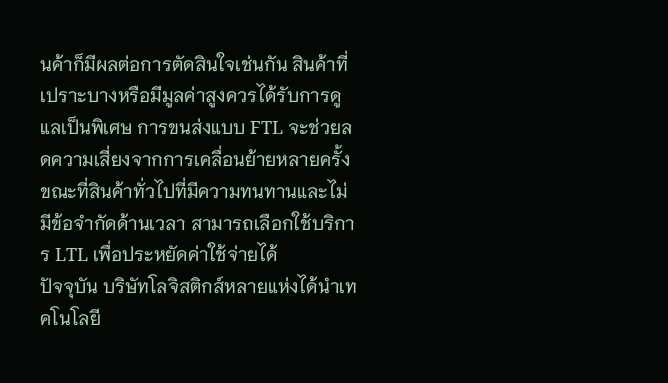นค้าก็มีผลต่อการตัดสินใจเช่นกัน สินค้าที่เปราะบางหรือมีมูลค่าสูงควรได้รับการดูแลเป็นพิเศษ การขนส่งแบบ FTL จะช่วยลดความเสี่ยงจากการเคลื่อนย้ายหลายครั้ง ขณะที่สินค้าทั่วไปที่มีความทนทานและไม่มีข้อจำกัดด้านเวลา สามารถเลือกใช้บริการ LTL เพื่อประหยัดค่าใช้จ่ายได้
ปัจจุบัน บริษัทโลจิสติกส์หลายแห่งได้นำเทคโนโลยี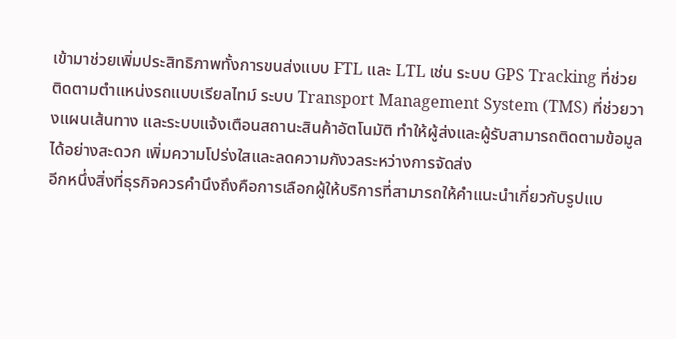เข้ามาช่วยเพิ่มประสิทธิภาพทั้งการขนส่งแบบ FTL และ LTL เช่น ระบบ GPS Tracking ที่ช่วยติดตามตำแหน่งรถแบบเรียลไทม์ ระบบ Transport Management System (TMS) ที่ช่วยวางแผนเส้นทาง และระบบแจ้งเตือนสถานะสินค้าอัตโนมัติ ทำให้ผู้ส่งและผู้รับสามารถติดตามข้อมูลได้อย่างสะดวก เพิ่มความโปร่งใสและลดความกังวลระหว่างการจัดส่ง
อีกหนึ่งสิ่งที่ธุรกิจควรคำนึงถึงคือการเลือกผู้ให้บริการที่สามารถให้คำแนะนำเกี่ยวกับรูปแบ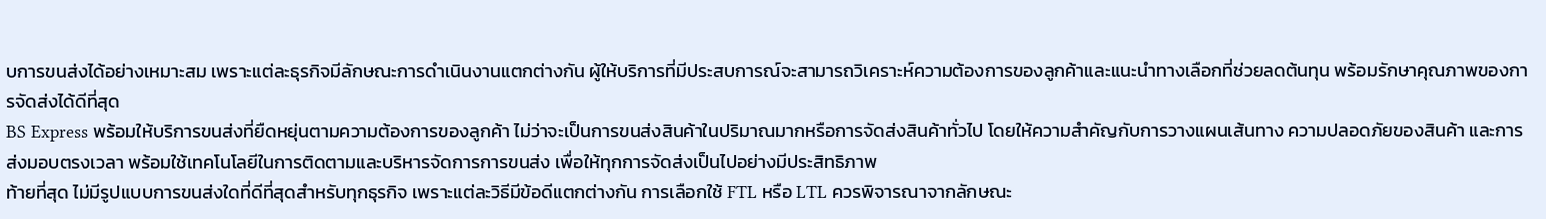บการขนส่งได้อย่างเหมาะสม เพราะแต่ละธุรกิจมีลักษณะการดำเนินงานแตกต่างกัน ผู้ให้บริการที่มีประสบการณ์จะสามารถวิเคราะห์ความต้องการของลูกค้าและแนะนำทางเลือกที่ช่วยลดต้นทุน พร้อมรักษาคุณภาพของการจัดส่งได้ดีที่สุด
BS Express พร้อมให้บริการขนส่งที่ยืดหยุ่นตามความต้องการของลูกค้า ไม่ว่าจะเป็นการขนส่งสินค้าในปริมาณมากหรือการจัดส่งสินค้าทั่วไป โดยให้ความสำคัญกับการวางแผนเส้นทาง ความปลอดภัยของสินค้า และการส่งมอบตรงเวลา พร้อมใช้เทคโนโลยีในการติดตามและบริหารจัดการการขนส่ง เพื่อให้ทุกการจัดส่งเป็นไปอย่างมีประสิทธิภาพ
ท้ายที่สุด ไม่มีรูปแบบการขนส่งใดที่ดีที่สุดสำหรับทุกธุรกิจ เพราะแต่ละวิธีมีข้อดีแตกต่างกัน การเลือกใช้ FTL หรือ LTL ควรพิจารณาจากลักษณะ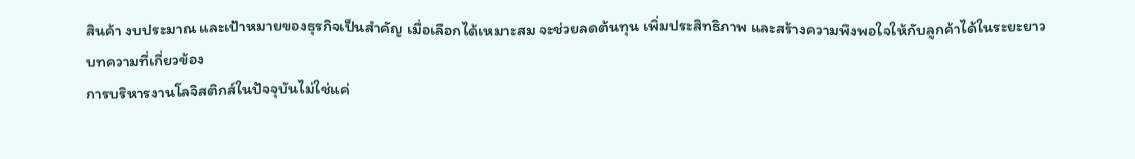สินค้า งบประมาณ และเป้าหมายของธุรกิจเป็นสำคัญ เมื่อเลือกได้เหมาะสม จะช่วยลดต้นทุน เพิ่มประสิทธิภาพ และสร้างความพึงพอใจให้กับลูกค้าได้ในระยะยาว
บทความที่เกี่ยวข้อง
การบริหารงานโลจิสติกส์ในปัจจุบันไม่ใช่แค่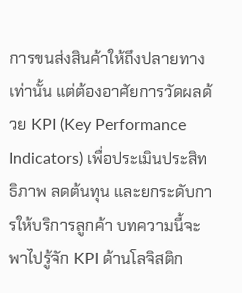การขนส่งสินค้าให้ถึงปลายทางเท่านั้น แต่ต้องอาศัยการวัดผลด้วย KPI (Key Performance Indicators) เพื่อประเมินประสิทธิภาพ ลดต้นทุน และยกระดับการให้บริการลูกค้า บทความนี้จะพาไปรู้จัก KPI ด้านโลจิสติก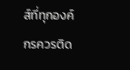ส์ที่ทุกองค์กรควรติด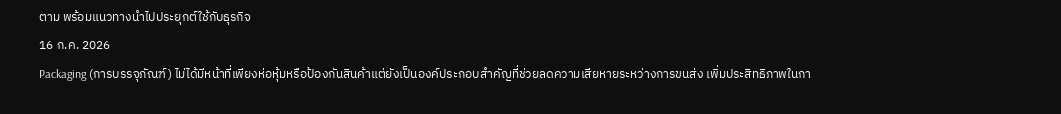ตาม พร้อมแนวทางนำไปประยุกต์ใช้กับธุรกิจ
16 ก.ค. 2026
Packaging (การบรรจุภัณฑ์) ไม่ได้มีหน้าที่เพียงห่อหุ้มหรือป้องกันสินค้าแต่ยังเป็นองค์ประกอบสำคัญที่ช่วยลดความเสียหายระหว่างการขนส่ง เพิ่มประสิทธิภาพในกา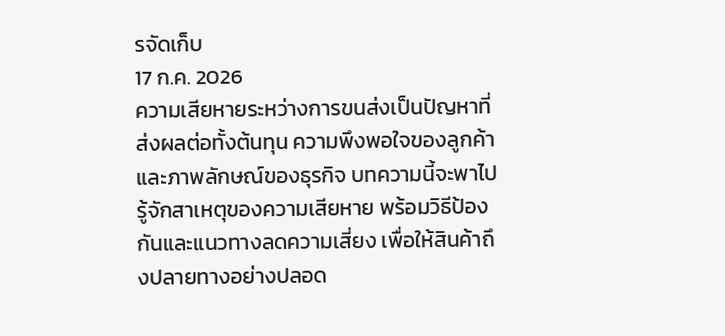รจัดเก็บ
17 ก.ค. 2026
ความเสียหายระหว่างการขนส่งเป็นปัญหาที่ส่งผลต่อทั้งต้นทุน ความพึงพอใจของลูกค้า และภาพลักษณ์ของธุรกิจ บทความนี้จะพาไปรู้จักสาเหตุของความเสียหาย พร้อมวิธีป้องกันและแนวทางลดความเสี่ยง เพื่อให้สินค้าถึงปลายทางอย่างปลอด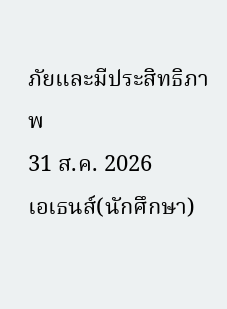ภัยและมีประสิทธิภาพ
31 ส.ค. 2026
เอเธนส์(นักศึกษา)